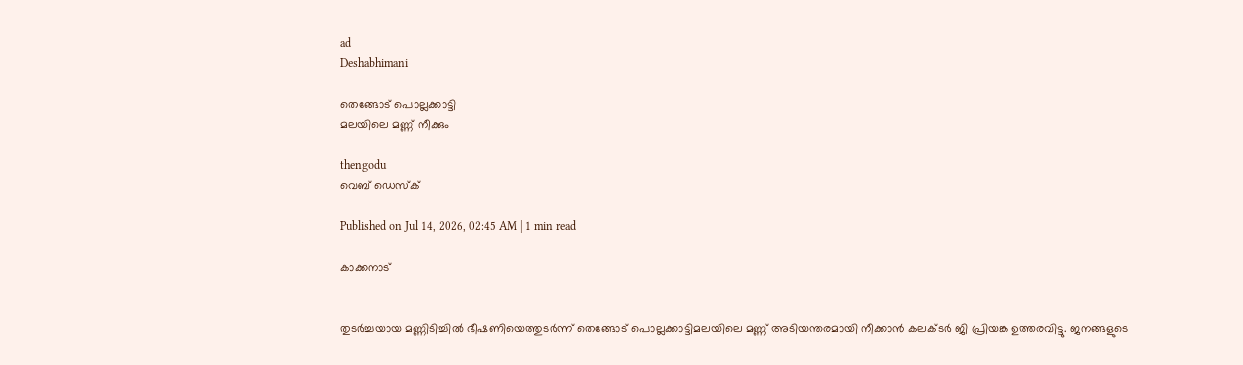ad
Deshabhimani

തെങ്ങോട് പൊല്ലക്കാട്ടി
മലയിലെ മണ്ണ്‌ നീക്കും

thengodu
വെബ് ഡെസ്ക്

Published on Jul 14, 2026, 02:45 AM | 1 min read

കാക്കനാട്


തുടർച്ചയായ മണ്ണിടിച്ചിൽ ഭീഷണിയെത്തുടർന്ന് തെങ്ങോട് പൊല്ലക്കാട്ടിമലയിലെ മണ്ണ് അടിയന്തരമായി നീക്കാൻ കലക്ടർ ജി പ്രിയങ്ക ഉത്തരവിട്ടു. ജനങ്ങളുടെ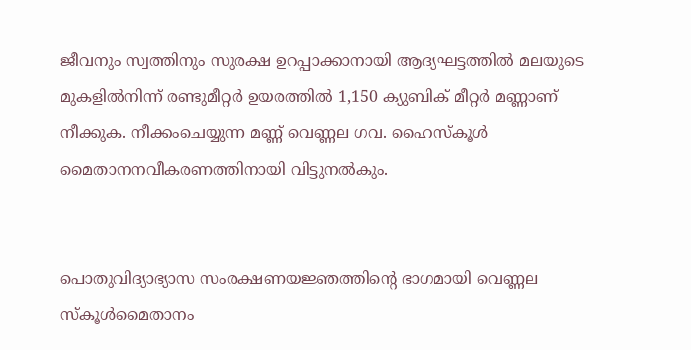ജീവനും സ്വത്തിനും സുരക്ഷ ഉറപ്പാക്കാനായി ആദ്യഘട്ടത്തിൽ മലയുടെ മുകളിൽനിന്ന് രണ്ടുമീറ്റർ ഉയരത്തിൽ 1,150 ക്യുബിക് മീറ്റർ മണ്ണാണ് നീക്കുക. നീക്കംചെയ്യുന്ന മണ്ണ് വെണ്ണല ഗവ. ഹൈസ്‌കൂൾ മൈതാനനവീകരണത്തിനായി വിട്ടുനൽകും.


പൊതുവിദ്യാഭ്യാസ സംരക്ഷണയജ്ഞത്തിന്റെ ഭാഗമായി വെണ്ണല സ്കൂൾമൈതാനം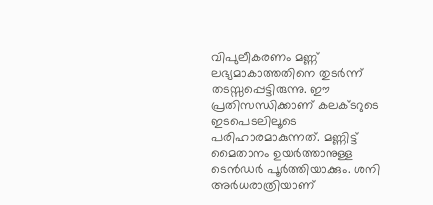വിപുലീകരണം മണ്ണ് ലഭ്യമാകാത്തതിനെ തുടർന്ന് തടസ്സപ്പെട്ടിരുന്നു. ഈ പ്രതിസന്ധിക്കാണ് കലക്ടറുടെ ഇടപെടലിലൂടെ പരിഹാരമാകുന്നത്. മണ്ണിട്ട്‌ മൈതാനം ഉയർത്താനുള്ള ടെൻഡർ പൂർത്തിയാക്കും. ശനി അർധരാത്രിയാണ്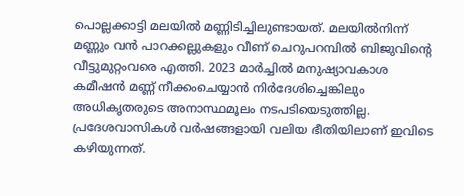പൊല്ലക്കാട്ടി മലയിൽ മണ്ണിടിച്ചിലുണ്ടായത്. മലയിൽനിന്ന് മണ്ണും വൻ പാറക്കല്ലുകളും വീണ് ചെറുപറമ്പിൽ ബിജുവിന്റെ വീട്ടുമുറ്റംവരെ എത്തി. 2023 മാർച്ചിൽ മനുഷ്യാവകാശ കമീഷൻ മണ്ണ് നീക്കംചെയ്യാൻ നിർദേശിച്ചെങ്കിലും അധികൃതരുടെ അനാസ്ഥമൂലം നടപടിയെടുത്തില്ല. പ്രദേശവാസികൾ വർഷങ്ങളായി വലിയ ഭീതിയിലാണ്‌ ഇവിടെ കഴിയുന്നത്‌.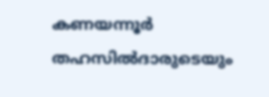കണയന്നൂർ തഹസിൽദാരുടെയും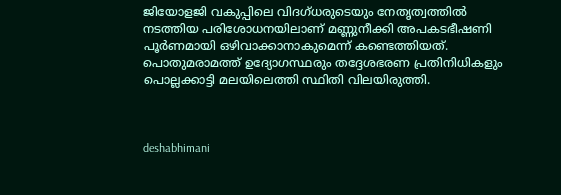ജിയോളജി വകുപ്പിലെ വിദഗ്ധരുടെയും നേതൃത്വത്തിൽ നടത്തിയ പരിശോധനയിലാണ് മണ്ണുനീക്കി അപകടഭീഷണി പൂർണമായി ഒഴിവാക്കാനാകുമെന്ന് കണ്ടെത്തിയത്. പൊതുമരാമത്ത് ഉദ്യോഗസ്ഥരും തദ്ദേശഭരണ പ്രതിനിധികളും പൊല്ലക്കാട്ടി മലയിലെത്തി സ്ഥിതി വിലയിരുത്തി.



deshabhimani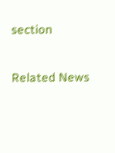section

Related News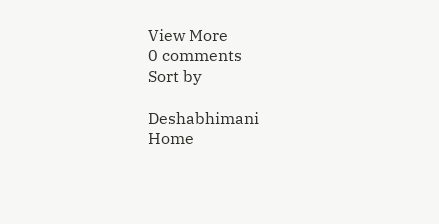View More
0 comments
Sort by

Deshabhimani
Home